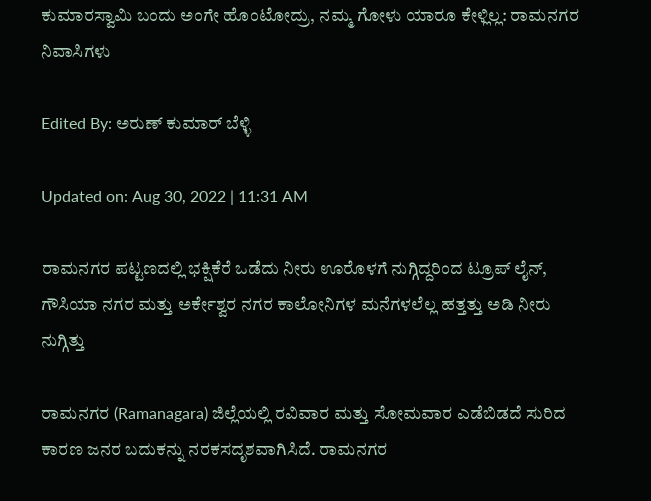ಕುಮಾರಸ್ವಾಮಿ ಬಂದು ಅಂಗೇ ಹೊಂಟೋದ್ರು, ನಮ್ಮ ಗೋಳು ಯಾರೂ ಕೇಳ್ಲಿಲ್ಲ: ರಾಮನಗರ ನಿವಾಸಿಗಳು

Edited By: ಅರುಣ್ ಕುಮಾರ್ ಬೆಳ್ಳಿ

Updated on: Aug 30, 2022 | 11:31 AM

ರಾಮನಗರ ಪಟ್ಟಣದಲ್ಲಿ ಭಕ್ಷಿಕೆರೆ ಒಡೆದು ನೀರು ಊರೊಳಗೆ ನುಗ್ಗಿದ್ದರಿಂದ ಟ್ರೂಪ್ ಲೈನ್, ಗೌಸಿಯಾ ನಗರ ಮತ್ತು ಅರ್ಕೇಶ್ವರ ನಗರ ಕಾಲೋನಿಗಳ ಮನೆಗಳಲೆಲ್ಲ ಹತ್ತತ್ತು ಅಡಿ ನೀರು ನುಗ್ಗಿತ್ತು

ರಾಮನಗರ (Ramanagara) ಜಿಲ್ಲೆಯಲ್ಲಿ ರವಿವಾರ ಮತ್ತು ಸೋಮವಾರ ಎಡೆಬಿಡದೆ ಸುರಿದ ಕಾರಣ ಜನರ ಬದುಕನ್ನು ನರಕಸದೃಶವಾಗಿಸಿದೆ. ರಾಮನಗರ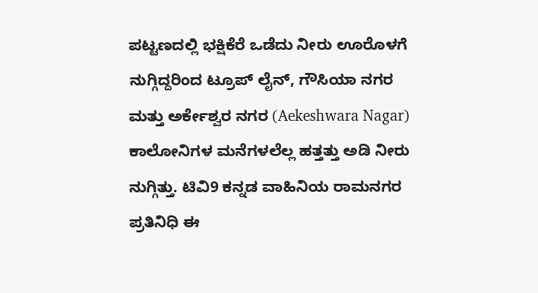ಪಟ್ಟಣದಲ್ಲಿ ಭಕ್ಷಿಕೆರೆ ಒಡೆದು ನೀರು ಊರೊಳಗೆ ನುಗ್ಗಿದ್ದರಿಂದ ಟ್ರೂಪ್ ಲೈನ್, ಗೌಸಿಯಾ ನಗರ ಮತ್ತು ಅರ್ಕೇಶ್ವರ ನಗರ (Aekeshwara Nagar) ಕಾಲೋನಿಗಳ ಮನೆಗಳಲೆಲ್ಲ ಹತ್ತತ್ತು ಅಡಿ ನೀರು ನುಗ್ಗಿತ್ತು. ಟಿವಿ9 ಕನ್ನಡ ವಾಹಿನಿಯ ರಾಮನಗರ ಪ್ರತಿನಿಧಿ ಈ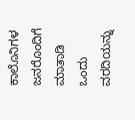ಕಾಲೊನಿಗಳ ಜನರೊಂದಿಗೆ ಮಾತಾಡಿ ಒಂದು ವರದಿಯನ್ನು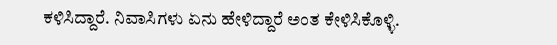ಕಳಿಸಿದ್ದಾರೆ. ನಿವಾಸಿಗಳು ಏನು ಹೇಳಿದ್ದಾರೆ ಅಂತ ಕೇಳಿಸಿಕೊಳ್ಳಿ.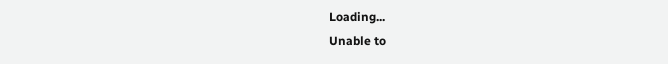Loading...
Unable to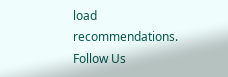load recommendations.
Follow Us